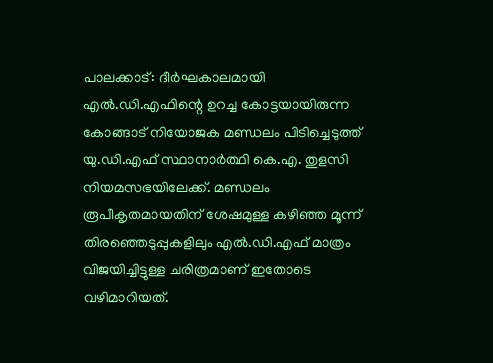പാലക്കാട്: ദീർഘകാലമായി എൽ.ഡി.എഫിന്റെ ഉറച്ച കോട്ടയായിരുന്ന കോങ്ങാട് നിയോജക മണ്ഡലം പിടിച്ചെടുത്ത് യു.ഡി.എഫ് സ്ഥാനാർത്ഥി കെ.എ. തുളസി നിയമസഭയിലേക്ക്. മണ്ഡലം രൂപീകൃതമായതിന് ശേഷമുള്ള കഴിഞ്ഞ മൂന്ന് തിരഞ്ഞെടുപ്പുകളിലും എൽ.ഡി.എഫ് മാത്രം വിജയിച്ചിട്ടുള്ള ചരിത്രമാണ് ഇതോടെ വഴിമാറിയത്.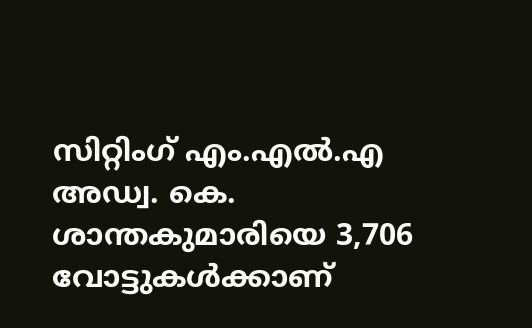സിറ്റിംഗ് എം.എൽ.എ അഡ്വ. കെ. ശാന്തകുമാരിയെ 3,706 വോട്ടുകൾക്കാണ്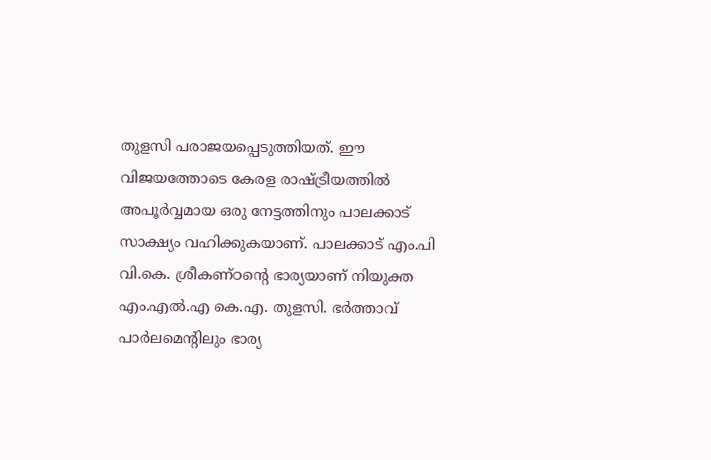തുളസി പരാജയപ്പെടുത്തിയത്. ഈ വിജയത്തോടെ കേരള രാഷ്ട്രീയത്തിൽ അപൂർവ്വമായ ഒരു നേട്ടത്തിനും പാലക്കാട് സാക്ഷ്യം വഹിക്കുകയാണ്. പാലക്കാട് എം.പി വി.കെ. ശ്രീകണ്ഠന്റെ ഭാര്യയാണ് നിയുക്ത എം.എൽ.എ കെ.എ. തുളസി. ഭർത്താവ് പാർലമെന്റിലും ഭാര്യ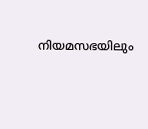നിയമസഭയിലും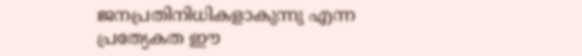ജനപ്രതിനിധികളാകുന്നു എന്ന പ്രത്യേകത ഈ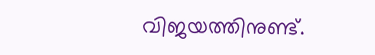വിജയത്തിനുണ്ട്.